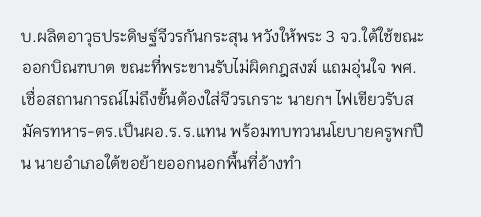บ.ผลิตอาวุธประดิษฐ์จีวรกันกระสุน หวังให้พระ 3 จว.ใต้ใช้ขณะออกบิณฑบาต ขณะที่พระขานรับไม่ผิดกฎสงฆ์ แถมอุ่นใจ พศ.เชื่อสถานการณ์ไม่ถึงขั้นต้องใส่จีวรเกราะ นายกฯ ไฟเขียวรับสมัครทหาร-ตร.เป็นผอ.ร.ร.แทน พร้อมทบทวนนโยบายครูพกปืน นายอำเภอใต้ขอย้ายออกนอกพื้นที่อ้างทำ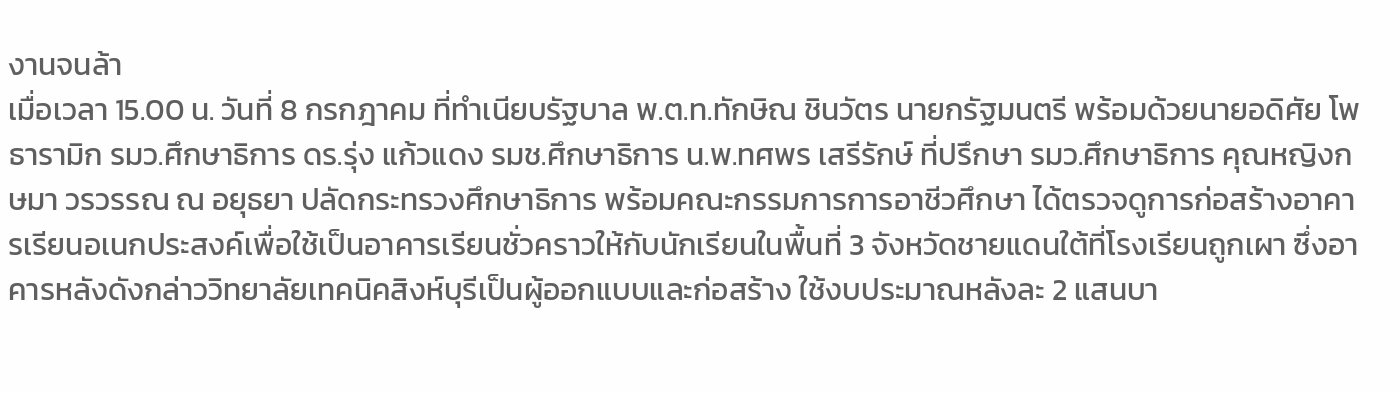งานจนล้า
เมื่อเวลา 15.00 น. วันที่ 8 กรกฎาคม ที่ทำเนียบรัฐบาล พ.ต.ท.ทักษิณ ชินวัตร นายกรัฐมนตรี พร้อมด้วยนายอดิศัย โพธารามิก รมว.ศึกษาธิการ ดร.รุ่ง แก้วแดง รมช.ศึกษาธิการ น.พ.ทศพร เสรีรักษ์ ที่ปรึกษา รมว.ศึกษาธิการ คุณหญิงกษมา วรวรรณ ณ อยุธยา ปลัดกระทรวงศึกษาธิการ พร้อมคณะกรรมการการอาชีวศึกษา ได้ตรวจดูการก่อสร้างอาคารเรียนอเนกประสงค์เพื่อใช้เป็นอาคารเรียนชั่วคราวให้กับนักเรียนในพื้นที่ 3 จังหวัดชายแดนใต้ที่โรงเรียนถูกเผา ซึ่งอาคารหลังดังกล่าววิทยาลัยเทคนิคสิงห์บุรีเป็นผู้ออกแบบและก่อสร้าง ใช้งบประมาณหลังละ 2 แสนบา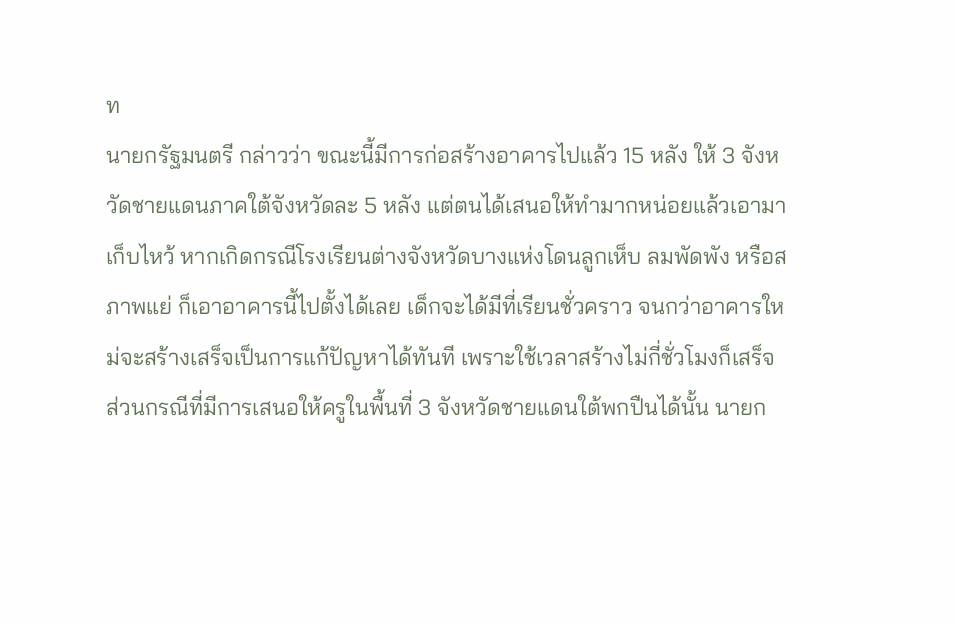ท
นายกรัฐมนตรี กล่าวว่า ขณะนี้มีการก่อสร้างอาคารไปแล้ว 15 หลัง ให้ 3 จังหวัดชายแดนภาคใต้จังหวัดละ 5 หลัง แต่ตนได้เสนอให้ทำมากหน่อยแล้วเอามาเก็บไหว้ หากเกิดกรณีโรงเรียนต่างจังหวัดบางแห่งโดนลูกเห็บ ลมพัดพัง หรือสภาพแย่ ก็เอาอาคารนี้ไปตั้งได้เลย เด็กจะได้มีที่เรียนชั่วคราว จนกว่าอาคารใหม่จะสร้างเสร็จเป็นการแก้ปัญหาได้ทันที เพราะใช้เวลาสร้างไม่กี่ชั่วโมงก็เสร็จ
ส่วนกรณีที่มีการเสนอให้ครูในพื้นที่ 3 จังหวัดชายแดนใต้พกปืนได้นั้น นายก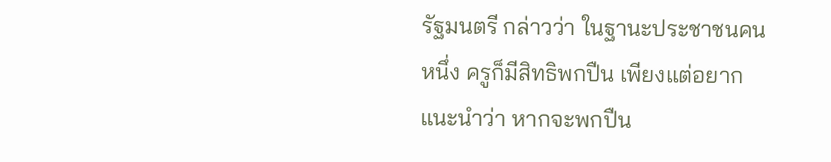รัฐมนตรี กล่าวว่า ในฐานะประชาชนคนหนึ่ง ครูก็มีสิทธิพกปืน เพียงแต่อยากแนะนำว่า หากจะพกปืน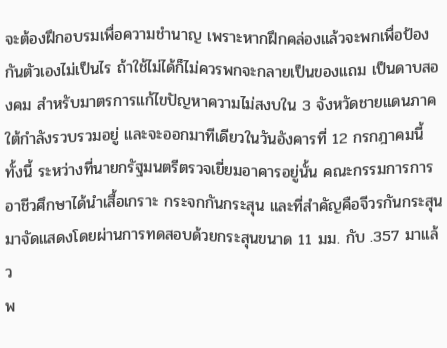จะต้องฝึกอบรมเพื่อความชำนาญ เพราะหากฝึกคล่องแล้วจะพกเพื่อป้องกันตัวเองไม่เป็นไร ถ้าใช้ไม่ได้ก็ไม่ควรพกจะกลายเป็นของแถม เป็นดาบสองคม สำหรับมาตรการแก้ไขปัญหาความไม่สงบใน 3 จังหวัดชายแดนภาคใต้กำลังรวบรวมอยู่ และจะออกมาทีเดียวในวันอังคารที่ 12 กรกฎาคมนี้
ทั้งนี้ ระหว่างที่นายกรัฐมนตรีตรวจเยี่ยมอาคารอยู่นั้น คณะกรรมการการอาชีวศึกษาได้นำเสื้อเกราะ กระจกกันกระสุน และที่สำคัญคือจีวรกันกระสุนมาจัดแสดงโดยผ่านการทดสอบด้วยกระสุนขนาด 11 มม. กับ .357 มาแล้ว
พ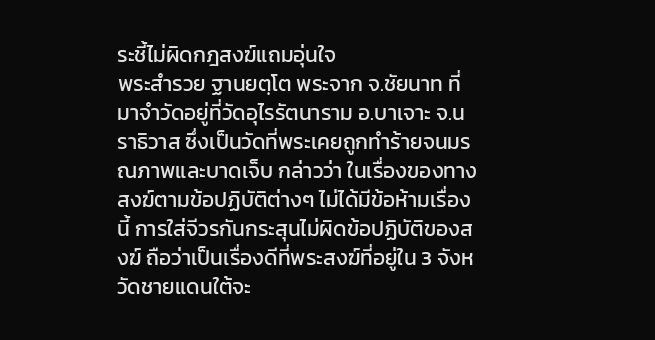ระชี้ไม่ผิดกฎสงฆ์แถมอุ่นใจ
พระสำรวย ฐานยตฺโต พระจาก จ.ชัยนาท ที่มาจำวัดอยู่ที่วัดอุไรรัตนาราม อ.บาเจาะ จ.นราธิวาส ซึ่งเป็นวัดที่พระเคยถูกทำร้ายจนมรณภาพและบาดเจ็บ กล่าวว่า ในเรื่องของทางสงฆ์ตามข้อปฏิบัติต่างๆ ไม่ได้มีข้อห้ามเรื่องนี้ การใส่จีวรกันกระสุนไม่ผิดข้อปฏิบัติของสงฆ์ ถือว่าเป็นเรื่องดีที่พระสงฆ์ที่อยู่ใน 3 จังหวัดชายแดนใต้จะ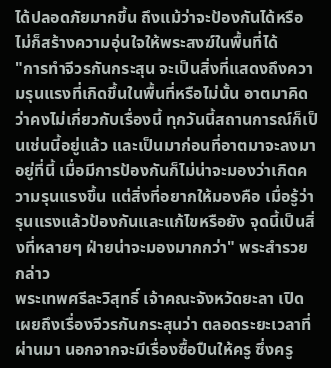ได้ปลอดภัยมากขึ้น ถึงแม้ว่าจะป้องกันได้หรือไม่ก็สร้างความอุ่นใจให้พระสงฆ์ในพื้นที่ได้
"การทำจีวรกันกระสุน จะเป็นสิ่งที่แสดงถึงความรุนแรงที่เกิดขึ้นในพื้นที่หรือไม่นั้น อาตมาคิดว่าคงไม่เกี่ยวกับเรื่องนี้ ทุกวันนี้สถานการณ์ก็เป็นเช่นนี้อยู่แล้ว และเป็นมาก่อนที่อาตมาจะลงมาอยู่ที่นี้ เมื่อมีการป้องกันก็ไม่น่าจะมองว่าเกิดความรุนแรงขึ้น แต่สิ่งที่อยากให้มองคือ เมื่อรู้ว่ารุนแรงแล้วป้องกันและแก้ไขหรือยัง จุดนี้เป็นสิ่งที่หลายๆ ฝ่ายน่าจะมองมากกว่า" พระสำรวย กล่าว
พระเทพศรีละวิสุทธิ์ เจ้าคณะจังหวัดยะลา เปิดเผยถึงเรื่องจีวรกันกระสุนว่า ตลอดระยะเวลาที่ผ่านมา นอกจากจะมีเรื่องซื้อปืนให้ครู ซึ่งครู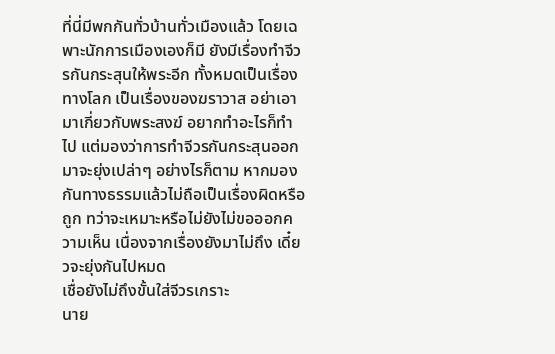ที่นี่มีพกกันทั่วบ้านทั่วเมืองแล้ว โดยเฉพาะนักการเมืองเองก็มี ยังมีเรื่องทำจีวรกันกระสุนให้พระอีก ทั้งหมดเป็นเรื่องทางโลก เป็นเรื่องของฆราวาส อย่าเอามาเกี่ยวกับพระสงฆ์ อยากทำอะไรก็ทำไป แต่มองว่าการทำจีวรกันกระสุนออกมาจะยุ่งเปล่าๆ อย่างไรก็ตาม หากมองกันทางธรรมแล้วไม่ถือเป็นเรื่องผิดหรือถูก ทว่าจะเหมาะหรือไม่ยังไม่ขอออกความเห็น เนื่องจากเรื่องยังมาไม่ถึง เดี๋ยวจะยุ่งกันไปหมด
เชื่อยังไม่ถึงขั้นใส่จีวรเกราะ
นาย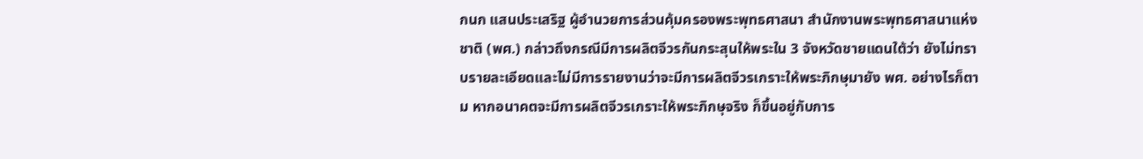กนก แสนประเสริฐ ผู้อำนวยการส่วนคุ้มครองพระพุทธศาสนา สำนักงานพระพุทธศาสนาแห่งชาติ (พศ.) กล่าวถึงกรณีมีการผลิตจีวรกันกระสุนให้พระใน 3 จังหวัดชายแดนใต้ว่า ยังไม่ทราบรายละเอียดและไม่มีการรายงานว่าจะมีการผลิตจีวรเกราะให้พระภิกษุมายัง พศ. อย่างไรก็ตาม หากอนาคตจะมีการผลิตจีวรเกราะให้พระภิกษุจริง ก็ขึ้นอยู่กับการ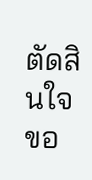ตัดสินใจขอ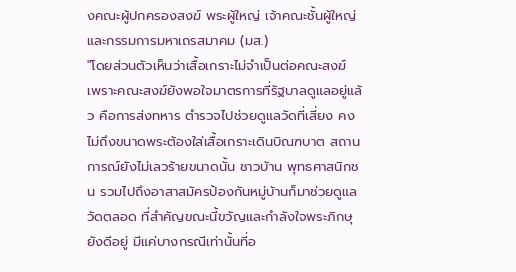งคณะผู้ปกครองสงฆ์ พระผู้ใหญ่ เจ้าคณะชั้นผู้ใหญ่และกรรมการมหาเถรสมาคม (มส.)
"โดยส่วนตัวเห็นว่าเสื้อเกราะไม่จำเป็นต่อคณะสงฆ์ เพราะคณะสงฆ์ยังพอใจมาตรการที่รัฐบาลดูแลอยู่แล้ว คือการส่งทหาร ตำรวจไปช่วยดูแลวัดที่เสี่ยง คงไม่ถึงขนาดพระต้องใส่เสื้อเกราะเดินบิณฑบาต สถานการณ์ยังไม่เลวร้ายขนาดนั้น ชาวบ้าน พุทธศาสนิกชน รวมไปถึงอาสาสมัครป้องกันหมู่บ้านก็มาช่วยดูแลวัดตลอด ที่สำคัญขณะนี้ขวัญและกำลังใจพระภิกษุยังดีอยู่ มีแค่บางกรณีเท่านั้นที่อ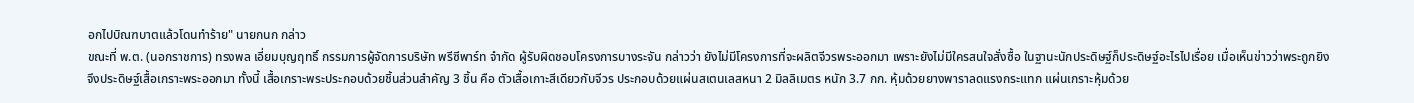อกไปบิณฑบาตแล้วโดนทำร้าย" นายกนก กล่าว
ขณะที่ พ.ต. (นอกราชการ) ทรงพล เอี่ยมบุญฤทธิ์ กรรมการผู้จัดการบริษัท พรีซีพาร์ท จำกัด ผู้รับผิดชอบโครงการบางระจัน กล่าวว่า ยังไม่มีโครงการที่จะผลิตจีวรพระออกมา เพราะยังไม่มีใครสนใจสั่งซื้อ ในฐานะนักประดิษฐ์ก็ประดิษฐ์อะไรไปเรื่อย เมื่อเห็นข่าวว่าพระถูกยิง จึงประดิษฐ์เสื้อเกราะพระออกมา ทั้งนี้ เสื้อเกราะพระประกอบด้วยชิ้นส่วนสำคัญ 3 ชิ้น คือ ตัวเสื้อเกาะสีเดียวกับจีวร ประกอบด้วยแผ่นสเตนเลสหนา 2 มิลลิเมตร หนัก 3.7 กก. หุ้มด้วยยางพาราลดแรงกระแทก แผ่นเกราะหุ้มด้วย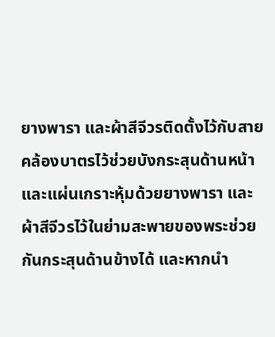ยางพารา และผ้าสีจีวรติดตั้งไว้กับสายคล้องบาตรไว้ช่วยบังกระสุนด้านหน้า และแผ่นเกราะหุ้มด้วยยางพารา และผ้าสีจีวรไว้ในย่ามสะพายของพระช่วยกันกระสุนด้านข้างได้ และหากนำ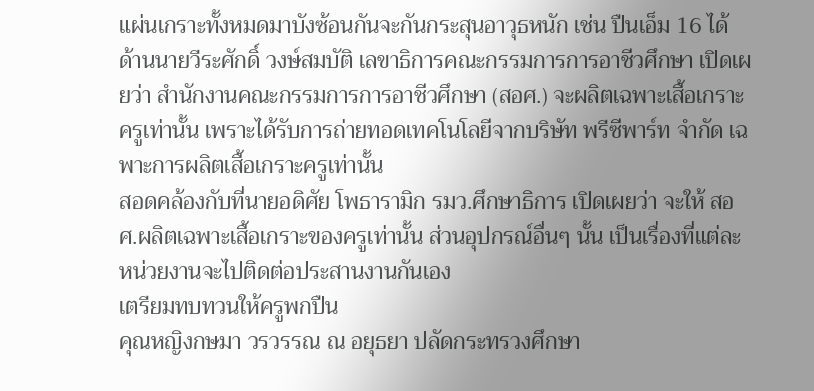แผ่นเกราะทั้งหมดมาบังซ้อนกันจะกันกระสุนอาวุธหนัก เช่น ปืนเอ็ม 16 ได้
ด้านนายวีระศักดิ์ วงษ์สมบัติ เลขาธิการคณะกรรมการการอาชีวศึกษา เปิดเผยว่า สำนักงานคณะกรรมการการอาชีวศึกษา (สอศ.) จะผลิตเฉพาะเสื้อเกราะครูเท่านั้น เพราะได้รับการถ่ายทอดเทคโนโลยีจากบริษัท พรีซีพาร์ท จำกัด เฉพาะการผลิตเสื้อเกราะครูเท่านั้น
สอดคล้องกับที่นายอดิศัย โพธารามิก รมว.ศึกษาธิการ เปิดเผยว่า จะให้ สอศ.ผลิตเฉพาะเสื้อเกราะของครูเท่านั้น ส่วนอุปกรณ์อื่นๆ นั้น เป็นเรื่องที่แต่ละหน่วยงานจะไปติดต่อประสานงานกันเอง
เตรียมทบทวนให้ครูพกปืน
คุณหญิงกษมา วรวรรณ ณ อยุธยา ปลัดกระทรวงศึกษา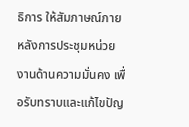ธิการ ให้สัมภาษณ์ภายหลังการประชุมหน่วยงานด้านความมั่นคง เพื่อรับทราบและแก้ไขปัญ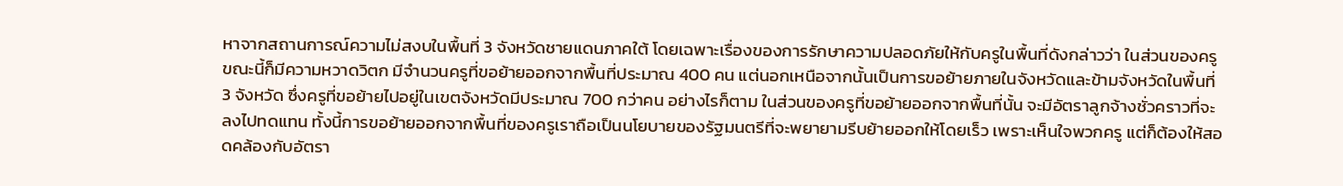หาจากสถานการณ์ความไม่สงบในพื้นที่ 3 จังหวัดชายแดนภาคใต้ โดยเฉพาะเรื่องของการรักษาความปลอดภัยให้กับครูในพื้นที่ดังกล่าวว่า ในส่วนของครูขณะนี้ก็มีความหวาดวิตก มีจำนวนครูที่ขอย้ายออกจากพื้นที่ประมาณ 400 คน แต่นอกเหนือจากนั้นเป็นการขอย้ายภายในจังหวัดและข้ามจังหวัดในพื้นที่ 3 จังหวัด ซึ่งครูที่ขอย้ายไปอยู่ในเขตจังหวัดมีประมาณ 700 กว่าคน อย่างไรก็ตาม ในส่วนของครูที่ขอย้ายออกจากพื้นที่นั้น จะมีอัตราลูกจ้างชั่วคราวที่จะลงไปทดแทน ทั้งนี้การขอย้ายออกจากพื้นที่ของครูเราถือเป็นนโยบายของรัฐมนตรีที่จะพยายามรีบย้ายออกให้โดยเร็ว เพราะเห็นใจพวกครู แต่ก็ต้องให้สอดคล้องกับอัตรา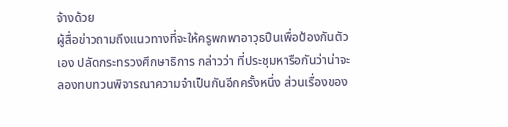จ้างด้วย
ผู้สื่อข่าวถามถึงแนวทางที่จะให้ครูพกพาอาวุธปืนเพื่อป้องกันตัวเอง ปลัดกระทรวงศึกษาธิการ กล่าวว่า ที่ประชุมหารือกันว่าน่าจะลองทบทวนพิจารณาความจำเป็นกันอีกครั้งหนึ่ง ส่วนเรื่องของ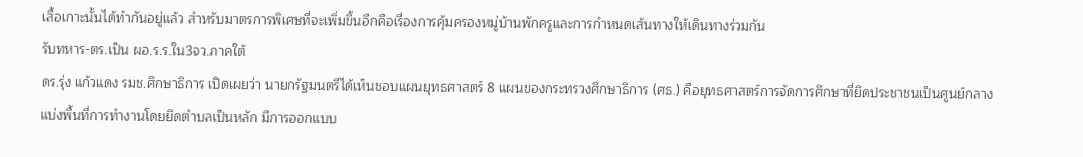เสื้อเกาะนั้นได้ทำกันอยู่แล้ว สำหรับมาตรการพิเศษที่จะเพิ่มขึ้นอีกคือเรื่องการคุ้มครองหมู่บ้านพักครูและการกำหนดเส้นทางให้เดินทางร่วมกัน
รับทหาร-ตร.เป็น ผอ.ร.ร.ใน3จว.ภาคใต้
ดร.รุ่ง แก้วแดง รมช.ศึกษาธิการ เปิดเผยว่า นายกรัฐมนตรีได้เห็นชอบแผนยุทธศาสตร์ 8 แผนของกระทรวงศึกษาธิการ (ศธ.) คือยุทธศาสตร์การจัดการศึกษาที่ยึดประชาชนเป็นศูนย์กลาง แบ่งพื้นที่การทำงานโดยยึดตำบลเป็นหลัก มีการออกแบบ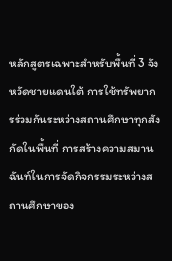หลักสูตรเฉพาะสำหรับพื้นที่ 3 จังหวัดชายแดนใต้ การใช้ทรัพยากรร่วมกันระหว่างสถานศึกษาทุกสังกัดในพื้นที่ การสร้างความสมานฉันท์ในการจัดกิจกรรมระหว่างสถานศึกษาของ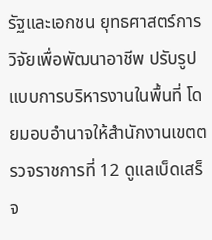รัฐและเอกชน ยุทธศาสตร์การวิจัยเพื่อพัฒนาอาชีพ ปรับรูปแบบการบริหารงานในพื้นที่ โดยมอบอำนาจให้สำนักงานเขตตรวจราชการที่ 12 ดูแลเบ็ดเสร็จ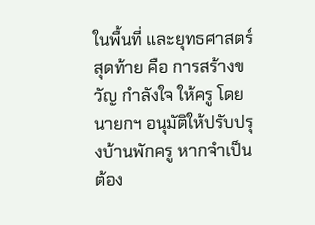ในพื้นที่ และยุทธศาสตร์สุดท้าย คือ การสร้างขวัญ กำลังใจ ให้ครู โดยนายกฯ อนุมัติให้ปรับปรุงบ้านพักครู หากจำเป็นต้อง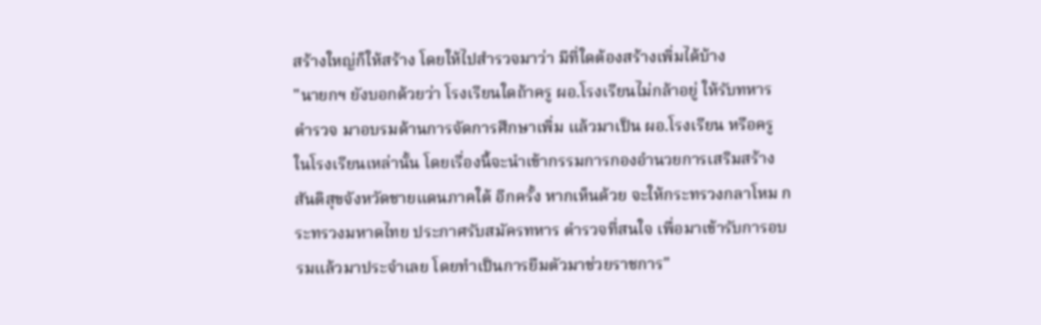สร้างใหญ่ก็ให้สร้าง โดยให้ไปสำรวจมาว่า มีที่ใดต้องสร้างเพิ่มได้บ้าง
"นายกฯ ยังบอกด้วยว่า โรงเรียนใดถ้าครู ผอ.โรงเรียนไม่กล้าอยู่ ให้รับทหาร ตำรวจ มาอบรมด้านการจัดการศึกษาเพิ่ม แล้วมาเป็น ผอ.โรงเรียน หรือครู ในโรงเรียนเหล่านั้น โดยเรื่องนี้จะนำเข้ากรรมการกองอำนวยการเสริมสร้างสันติสุขจังหวัดชายแดนภาคใต้ อีกครั้ง หากเห็นด้วย จะให้กระทรวงกลาโหม กระทรวงมหาดไทย ประกาศรับสมัครทหาร ตำรวจที่สนใจ เพื่อมาเข้ารับการอบรมแล้วมาประจำเลย โดยทำเป็นการยืมตัวมาช่วยราชการ"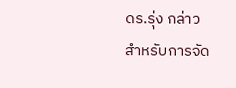ดร.รุ่ง กล่าว
สำหรับการจัด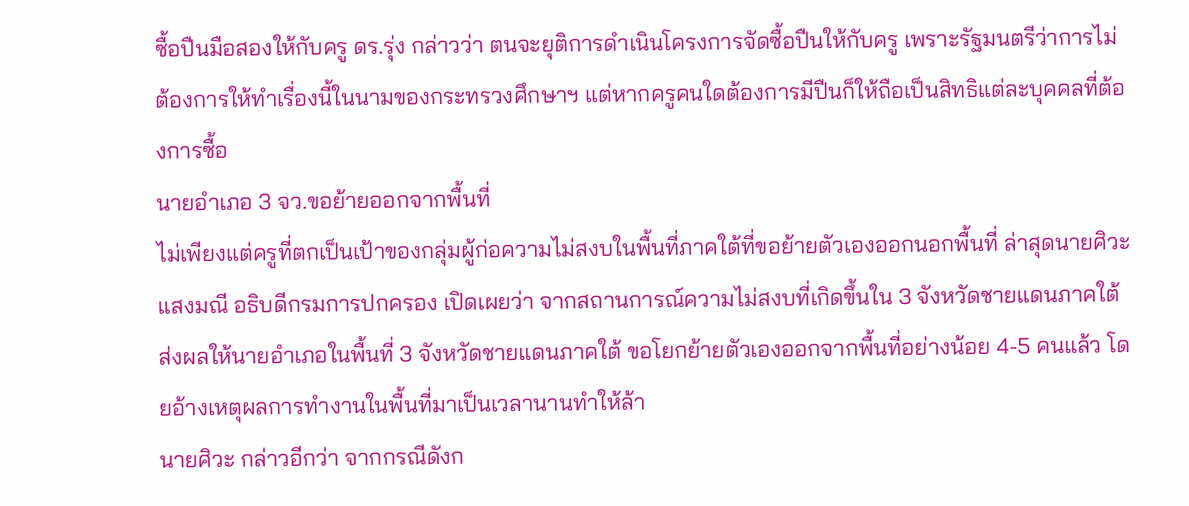ซื้อปืนมือสองให้กับครู ดร.รุ่ง กล่าวว่า ตนจะยุติการดำเนินโครงการจัดซื้อปืนให้กับครู เพราะรัฐมนตรีว่าการไม่ต้องการให้ทำเรื่องนี้ในนามของกระทรวงศึกษาฯ แต่หากครูคนใดต้องการมีปืนก็ให้ถือเป็นสิทธิแต่ละบุคคลที่ต้องการซื้อ
นายอำเภอ 3 จว.ขอย้ายออกจากพื้นที่
ไม่เพียงแต่ครูที่ตกเป็นเป้าของกลุ่มผู้ก่อความไม่สงบในพื้นที่ภาคใต้ที่ขอย้ายตัวเองออกนอกพื้นที่ ล่าสุดนายศิวะ แสงมณี อธิบดีกรมการปกครอง เปิดเผยว่า จากสถานการณ์ความไม่สงบที่เกิดขึ้นใน 3 จังหวัดชายแดนภาคใต้ ส่งผลให้นายอำเภอในพื้นที่ 3 จังหวัดชายแดนภาคใต้ ขอโยกย้ายตัวเองออกจากพื้นที่อย่างน้อย 4-5 คนแล้ว โดยอ้างเหตุผลการทำงานในพื้นที่มาเป็นเวลานานทำให้ล้า
นายศิวะ กล่าวอีกว่า จากกรณีดังก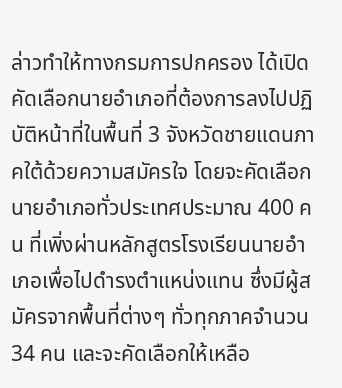ล่าวทำให้ทางกรมการปกครอง ได้เปิดคัดเลือกนายอำเภอที่ต้องการลงไปปฏิบัติหน้าที่ในพื้นที่ 3 จังหวัดชายแดนภาคใต้ด้วยความสมัครใจ โดยจะคัดเลือกนายอำเภอทั่วประเทศประมาณ 400 คน ที่เพิ่งผ่านหลักสูตรโรงเรียนนายอำเภอเพื่อไปดำรงตำแหน่งแทน ซึ่งมีผู้สมัครจากพื้นที่ต่างๆ ทั่วทุกภาคจำนวน 34 คน และจะคัดเลือกให้เหลือ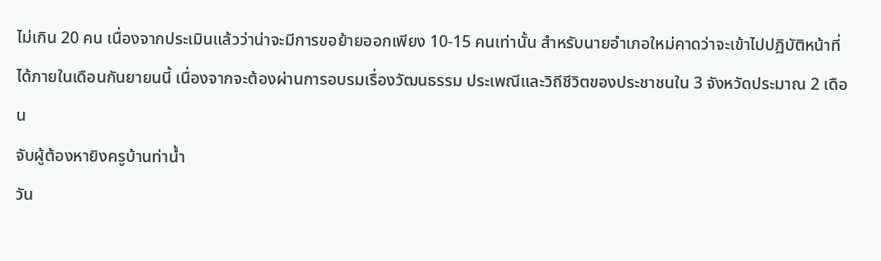ไม่เกิน 20 คน เนื่องจากประเมินแล้วว่าน่าจะมีการขอย้ายออกเพียง 10-15 คนเท่านั้น สำหรับนายอำเภอใหม่คาดว่าจะเข้าไปปฏิบัติหน้าที่ได้ภายในเดือนกันยายนนี้ เนื่องจากจะต้องผ่านการอบรมเรื่องวัฒนธรรม ประเพณีและวิถีชีวิตของประชาชนใน 3 จังหวัดประมาณ 2 เดือน
จับผู้ต้องหายิงครูบ้านท่าน้ำ
วัน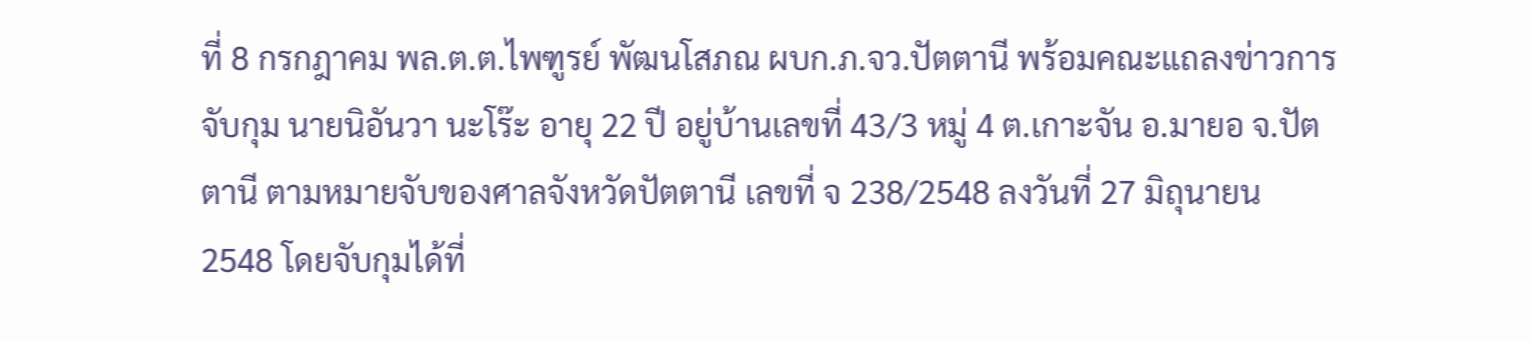ที่ 8 กรกฎาคม พล.ต.ต.ไพฑูรย์ พัฒนโสภณ ผบก.ภ.จว.ปัตตานี พร้อมคณะแถลงข่าวการจับกุม นายนิอันวา นะโร๊ะ อายุ 22 ปี อยู่บ้านเลขที่ 43/3 หมู่ 4 ต.เกาะจัน อ.มายอ จ.ปัตตานี ตามหมายจับของศาลจังหวัดปัตตานี เลขที่ จ 238/2548 ลงวันที่ 27 มิถุนายน 2548 โดยจับกุมได้ที่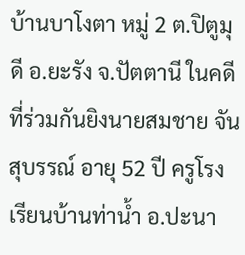บ้านบาโงตา หมู่ 2 ต.ปิตูมุดี อ.ยะรัง จ.ปัตตานี ในคดีที่ร่วมกันยิงนายสมชาย จันสุบรรณ์ อายุ 52 ปี ครูโรงเรียนบ้านท่าน้ำ อ.ปะนา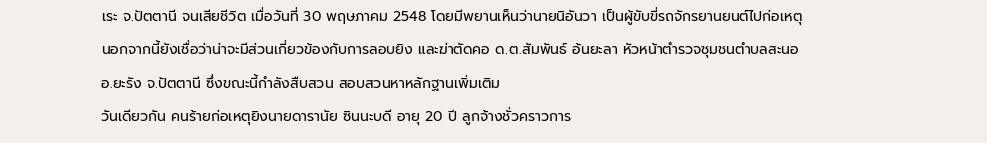เระ จ.ปัตตานี จนเสียชีวิต เมื่อวันที่ 30 พฤษภาคม 2548 โดยมีพยานเห็นว่านายนิอันวา เป็นผู้ขับขี่รถจักรยานยนต์ไปก่อเหตุ นอกจากนี้ยังเชื่อว่าน่าจะมีส่วนเกี่ยวข้องกับการลอบยิง และฆ่าตัดคอ ด.ต.สัมพันธ์ อ้นยะลา หัวหน้าตำรวจชุมชนตำบลสะนอ อ.ยะรัง จ.ปัตตานี ซึ่งขณะนี้กำลังสืบสวน สอบสวนหาหลักฐานเพิ่มเติม
วันเดียวกัน คนร้ายก่อเหตุยิงนายดารานัย ซินนะบดี อายุ 20 ปี ลูกจ้างชั่วคราวการ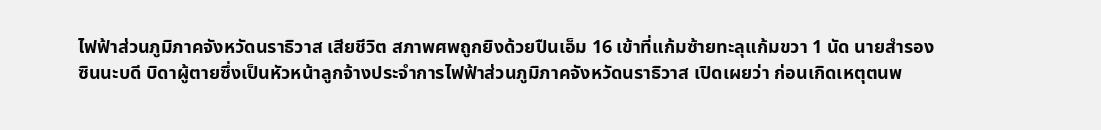ไฟฟ้าส่วนภูมิภาคจังหวัดนราธิวาส เสียชีวิต สภาพศพถูกยิงด้วยปืนเอ็ม 16 เข้าที่แก้มซ้ายทะลุแก้มขวา 1 นัด นายสำรอง ซินนะบดี บิดาผู้ตายซึ่งเป็นหัวหน้าลูกจ้างประจำการไฟฟ้าส่วนภูมิภาคจังหวัดนราธิวาส เปิดเผยว่า ก่อนเกิดเหตุตนพ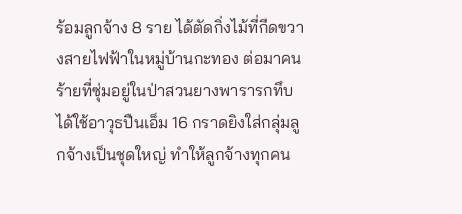ร้อมลูกจ้าง 8 ราย ได้ตัดกิ่งไม้ที่กีดขวางสายไฟฟ้าในหมู่บ้านกะทอง ต่อมาคนร้ายที่ซุ่มอยู่ในป่าสวนยางพารารกทึบได้ใช้อาวุธปืนเอ็ม 16 กราดยิงใส่กลุ่มลูกจ้างเป็นชุดใหญ่ ทำให้ลูกจ้างทุกคน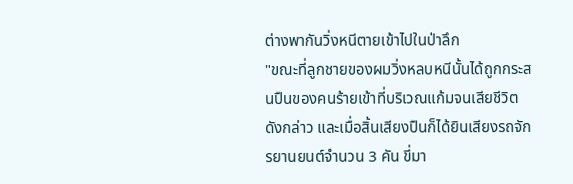ต่างพากันวิ่งหนีตายเข้าไปในป่าลึก
"ขณะที่ลูกชายของผมวิ่งหลบหนีนั้นได้ถูกกระสนปืนของคนร้ายเข้าที่บริเวณแก้มจนเสียชีวิตดังกล่าว และเมื่อสิ้นเสียงปืนก็ได้ยินเสียงรถจักรยานยนต์จำนวน 3 คัน ขี่มา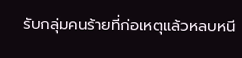รับกลุ่มคนร้ายที่ก่อเหตุแล้วหลบหนี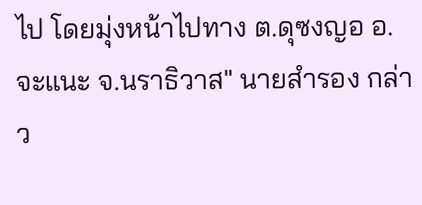ไป โดยมุ่งหน้าไปทาง ต.ดุซงญอ อ.จะแนะ จ.นราธิวาส" นายสำรอง กล่าว